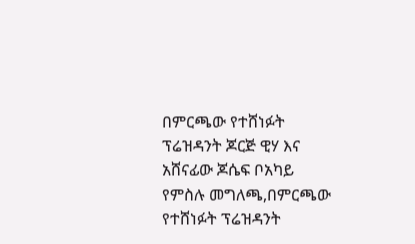በምርጫው የተሸነፉት ፕሬዝዳንት ጆርጅ ዊሃ እና አሸናፊው ጆሴፍ ቦአካይ
የምስሉ መግለጫ,በምርጫው የተሸነፉት ፕሬዝዳንት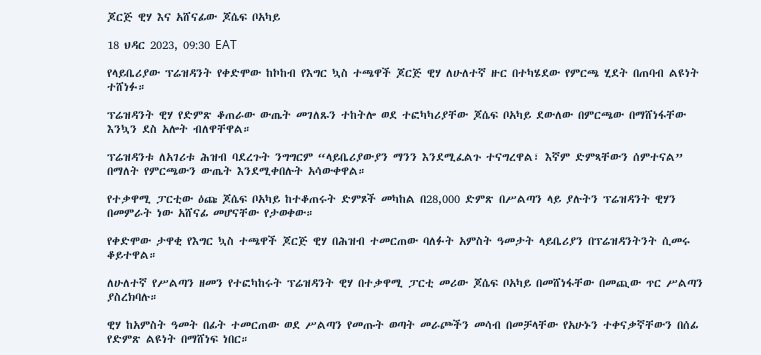ጆርጅ ዊሃ እና አሸናፊው ጆሴፍ ቦአካይ

18 ህዳር 2023, 09:30 EAT

የላይቤሪያው ፕሬዝዳንት የቀድሞው ከኮከብ የእግር ኳስ ተጫዋች ጆርጅ ዊሃ ለሁለተኛ ዙር በተካሄደው የምርጫ ሂደት በጠባብ ልዩነት ተሸነፉ።

ፕሬዝዳንት ዊሃ የድምጽ ቆጠራው ውጤት መገለጹን ተከትሎ ወደ ተፎካካሪያቸው ጆሴፍ ቦአካይ ደውለው በምርጫው በማሸነፋቸው እንኳን ደስ አሎት ብለዋቸዋል።

ፕሬዝዳንቱ ለአገሪቱ ሕዝብ ባደረጉት ንግግርም “ላይቤሪያውያን ማንን እንደሚፈልጉ ተናግረዋል፣ እኛም ድምጻቸውን ሰምተናል” በማለት የምርጫውን ውጤት እንደሚቀበሉት አሳውቀዋል።

የተቃዋሚ ፓርቲው ዕጩ ጆሴፍ ቦአካይ ከተቆጠሩት ድምጾች መካከል በ28,000 ድምጽ በሥልጣን ላይ ያሉትን ፕሬዝዳንት ዊሃን በመምራት ነው አሸናፊ መሆናቸው የታወቀው።

የቀድሞው ታዋቂ የእግር ኳስ ተጫዋች ጆርጅ ዊሃ በሕዝብ ተመርጠው ባለፉት አምስት ዓመታት ላይቤሪያን በፕሬዝዳንትንት ሲመሩ ቆይተዋል።

ለሁለተኛ የሥልጣን ዘመን የተፎካከሩት ፕሬዝዳንት ዊሃ በተቃዋሚ ፓርቲ መሪው ጆሴፍ ቦአካይ በመሸነፋቸው በመጪው ጥር ሥልጣን ያስረክባሉ።

ዊሃ ከአምስት ዓመት በፊት ተመርጠው ወደ ሥልጣን የመጡት ወጣት መራጮችን መሳብ በመቻላቸው የአሁኑን ተቀናቃኛቸውን በሰፊ የድምጽ ልዩነት በማሸነፍ ነበር።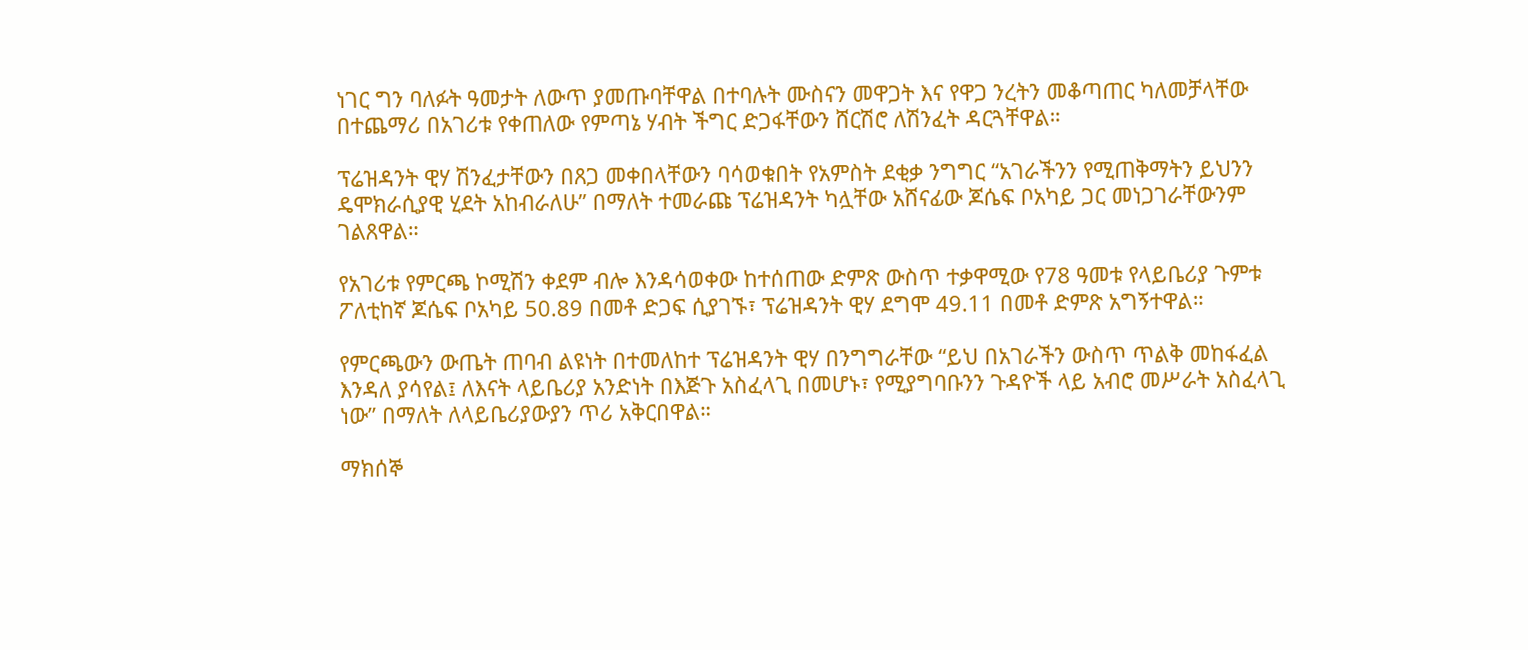ነገር ግን ባለፉት ዓመታት ለውጥ ያመጡባቸዋል በተባሉት ሙስናን መዋጋት እና የዋጋ ንረትን መቆጣጠር ካለመቻላቸው በተጨማሪ በአገሪቱ የቀጠለው የምጣኔ ሃብት ችግር ድጋፋቸውን ሸርሽሮ ለሽንፈት ዳርጓቸዋል።

ፕሬዝዳንት ዊሃ ሽንፈታቸውን በጸጋ መቀበላቸውን ባሳወቁበት የአምስት ደቂቃ ንግግር “አገራችንን የሚጠቅማትን ይህንን ዴሞክራሲያዊ ሂደት አከብራለሁ” በማለት ተመራጩ ፕሬዝዳንት ካሏቸው አሸናፊው ጆሴፍ ቦአካይ ጋር መነጋገራቸውንም ገልጸዋል።

የአገሪቱ የምርጫ ኮሚሽን ቀደም ብሎ እንዳሳወቀው ከተሰጠው ድምጽ ውስጥ ተቃዋሚው የ78 ዓመቱ የላይቤሪያ ጉምቱ ፖለቲከኛ ጆሴፍ ቦአካይ 50.89 በመቶ ድጋፍ ሲያገኙ፣ ፕሬዝዳንት ዊሃ ደግሞ 49.11 በመቶ ድምጽ አግኝተዋል።

የምርጫውን ውጤት ጠባብ ልዩነት በተመለከተ ፕሬዝዳንት ዊሃ በንግግራቸው “ይህ በአገራችን ውስጥ ጥልቅ መከፋፈል እንዳለ ያሳየል፤ ለእናት ላይቤሪያ አንድነት በእጅጉ አስፈላጊ በመሆኑ፣ የሚያግባቡንን ጉዳዮች ላይ አብሮ መሥራት አስፈላጊ ነው” በማለት ለላይቤሪያውያን ጥሪ አቅርበዋል።

ማክሰኞ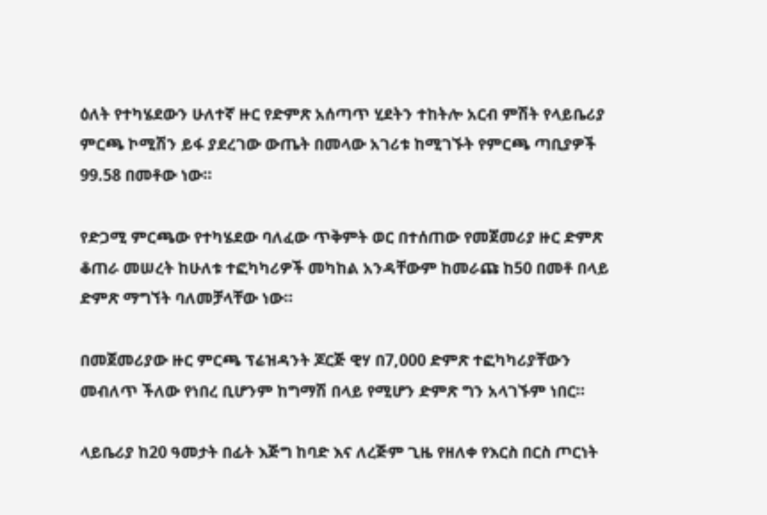ዕለት የተካሄደውን ሁለተኛ ዙር የድምጽ አሰጣጥ ሂደትን ተከትሎ አርብ ምሽት የላይቤሪያ ምርጫ ኮሚሽን ይፋ ያደረገው ውጤት በመላው አገሪቱ ከሚገኙት የምርጫ ጣቢያዎች 99.58 በመቶው ነው።

የድጋሚ ምርጫው የተካሄደው ባለፈው ጥቅምት ወር በተሰጠው የመጀመሪያ ዙር ድምጽ ቆጠራ መሠረት ከሁለቱ ተፎካካሪዎች መካከል አንዳቸውም ከመራጩ ከ50 በመቶ በላይ ድምጽ ማግኘት ባለመቻላቸው ነው።

በመጀመሪያው ዙር ምርጫ ፕሬዝዳንት ጆርጅ ዊሃ በ7,000 ድምጽ ተፎካካሪያቸውን መብለጥ ችለው የነበረ ቢሆንም ከግማሽ በላይ የሚሆን ድምጽ ግን አላገኙም ነበር።

ላይቤሪያ ከ20 ዓመታት በፊት እጅግ ከባድ እና ለረጅም ጊዜ የዘለቀ የእርስ በርስ ጦርነት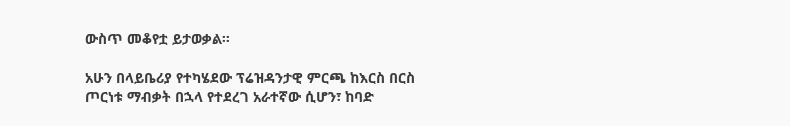ውስጥ መቆየቷ ይታወቃል።

አሁን በላይቤሪያ የተካሄደው ፕሬዝዳንታዊ ምርጫ ከእርስ በርስ ጦርነቱ ማብቃት በኋላ የተደረገ አራተኛው ሲሆን፣ ከባድ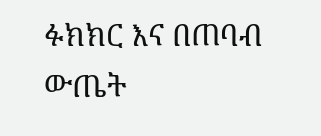ፉክክር እና በጠባብ ውጤት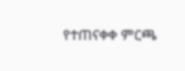የተጠናቀቀ ምርጫ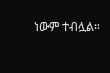ነውም ተብሏል።